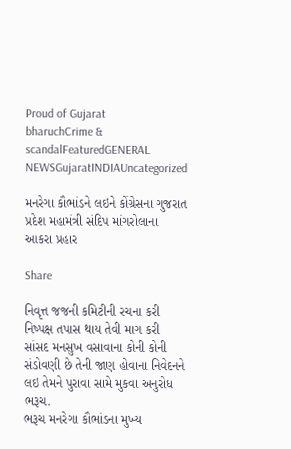Proud of Gujarat
bharuchCrime & scandalFeaturedGENERAL NEWSGujaratINDIAUncategorized

મનરેગા કૌભાંડને લઇને કોંગ્રેસના ગુજરાત પ્રદેશ મહામંત્રી સંદિપ માંગરોલાના આકરા પ્રહાર

Share

નિવૃત્ત જજની કમિટીની રચના કરી નિષ્પક્ષ તપાસ થાય તેવી માગ કરી
સાંસદ મનસુખ વસાવાના કોની કોની સંડોવણી છે તેની જાણ હોવાના નિવેદનને લઇ તેમને પુરાવા સામે મુકવા અનુરોધ
ભરૂચ.
ભરૂચ મનરેગા કૌભાંડના મુખ્ય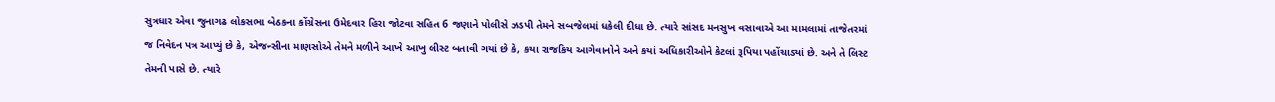સુત્રધાર એવા જુનાગઢ લોકસભા બેઠકના કોંગ્રેસના ઉમેદવાર હિરા જોટવા સહિત 6 જણાને પોલીસે ઝડપી તેમને સબજેલમાં ધકેલી દીધા છે. ત્યારે સાંસદ મનસુખ વસાવાએ આ મામલામાં તાજેતરમાં જ નિવેદન પત્ર આપ્યું છે કે, એજન્સીના માણસોએ તેમને મળીને આખે આખુ લીસ્ટ બતાવી ગયાં છે કે, કયા રાજકિય આગેવાનોને અને કયાં અધિકારીઓને કેટલાં રૂપિયા પહોંચાડ્યાં છે. અને તે લિસ્ટ તેમની પાસે છે. ત્યારે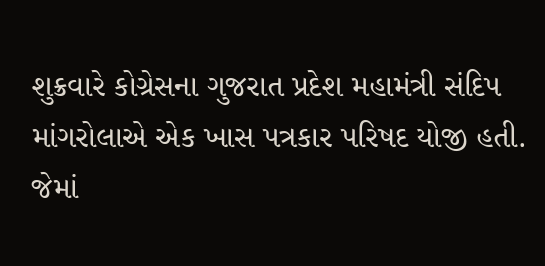શુક્રવારે કોગ્રેસના ગુજરાત પ્રદેશ મહામંત્રી સંદિપ માંગરોલાએ એક ખાસ પત્રકાર પરિષદ યોજી હતી. જેમાં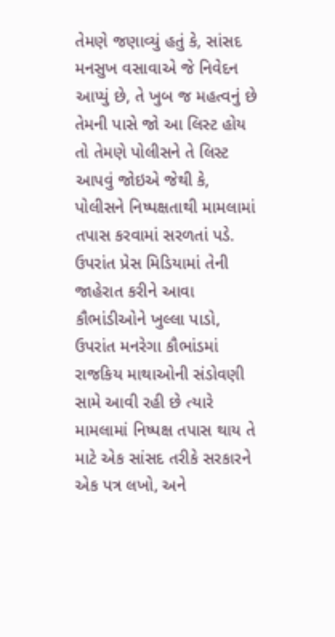તેમણે જણાવ્યું હતું કે, સાંસદ મનસુખ વસાવાએ જે નિવેદન આપ્યું છે, તે ખુબ જ મહત્વનું છે તેમની પાસે જો આ લિસ્ટ હોય તો તેમણે પોલીસને તે લિસ્ટ આપવું જોઇએ જેથી કે, પોલીસને નિષ્પક્ષતાથી મામલામાં તપાસ કરવામાં સરળતાં પડે. ઉપરાંત પ્રેસ મિડિયામાં તેની જાહેરાત કરીને આવા કૌભાંડીઓને ખુલ્લા પાડો, ઉપરાંત મનરેગા કૌભાંડમાં રાજકિય માથાઓની સંડોવણી સામે આવી રહી છે ત્યારે મામલામાં નિષ્પક્ષ તપાસ થાય તે માટે એક સાંસદ તરીકે સરકારને એક પત્ર લખો, અને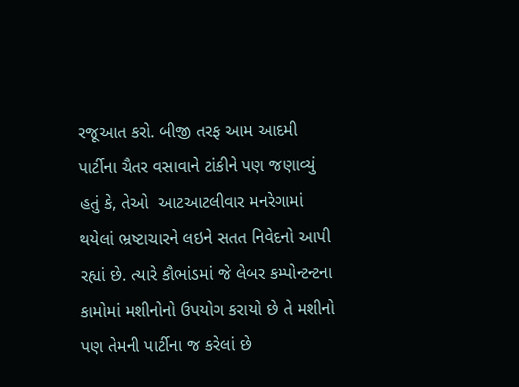રજૂઆત કરો. બીજી તરફ આમ આદમી પાર્ટીના ચૈતર વસાવાને ટાંકીને પણ જણાવ્યું હતું કે, તેઓ  આટઆટલીવાર મનરેગામાં થયેલાં ભ્રષ્ટાચારને લઇને સતત નિવેદનો આપી રહ્યાં છે. ત્યારે કૌભાંડમાં જે લેબર કમ્પોન્ટન્ટના કામોમાં મશીનોનો ઉપયોગ કરાયો છે તે મશીનો પણ તેમની પાર્ટીના જ કરેલાં છે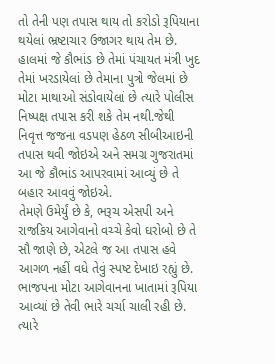તો તેની પણ તપાસ થાય તો કરોડો રૂપિયાના થયેલાં ભ્રષ્ટાચાર ઉજાગર થાય તેમ છે. હાલમાં જે કૌભાંડ છે તેમાં પંચાયત મંત્રી ખુદ તેમાં ખરડાયેલાં છે તેમાના પુત્રો જેલમાં છે મોટા માથાઓ સંડોવાયેલાં છે ત્યારે પોલીસ નિષ્પક્ષ તપાસ કરી શકે તેમ નથી.જેથી નિવૃત્ત જજના વડપણ હેઠળ સીબીઆઇની તપાસ થવી જોઇએ અને સમગ્ર ગુજરાતમાં આ જે કૌભાંડ આપરવામાં આવ્યું છે તે બહાર આવવું જોઇએ.
તેમણે ઉમેર્યું છે કે, ભરૂચ એસપી અને રાજકિય આગેવાનો વચ્ચે કેવો ઘરોબો છે તે સૌ જાણે છે, એટલે જ આ તપાસ હવે આગળ નહીં વધે તેવું સ્પષ્ટ દેખાઇ રહ્યું છે. ભાજપના મોટા આગેવાનના ખાતામાં રૂપિયા આવ્યાં છે તેવી ભારે ચર્ચા ચાલી રહી છે. ત્યારે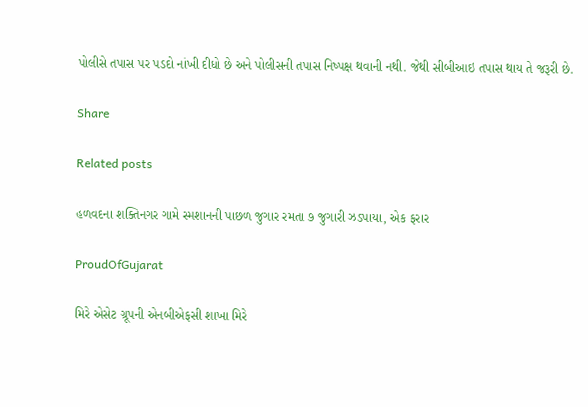પોલીસે તપાસ પર પડદો નાંખી દીધો છે અને પોલીસની તપાસ નિષ્પક્ષ થવાની નથી. જેથી સીબીઆઇ તપાસ થાય તે જરૂરી છે.

Share

Related posts

હળવદના શક્તિનગર ગામે સ્મશાનની પાછળ જુગાર રમતા ૭ જુગારી ઝડપાયા, એક ફરાર

ProudOfGujarat

મિરે એસેટ ગ્રૂપની એનબીએફસી શાખા મિરે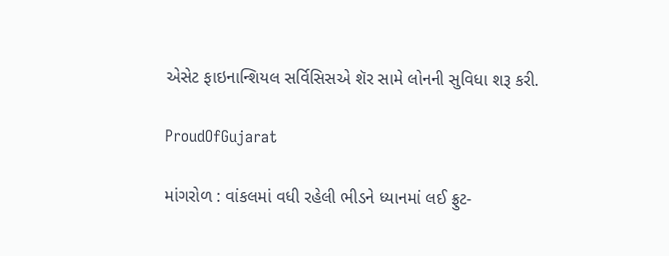એસેટ ફાઇનાન્શિયલ સર્વિસિસએ શૅર સામે લોનની સુવિધા શરૂ કરી.

ProudOfGujarat

માંગરોળ : વાંકલમાં વધી રહેલી ભીડને ધ્યાનમાં લઈ ફ્રુટ-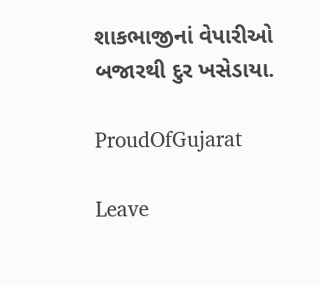શાકભાજીનાં વેપારીઓ બજારથી દુર ખસેડાયા.

ProudOfGujarat

Leave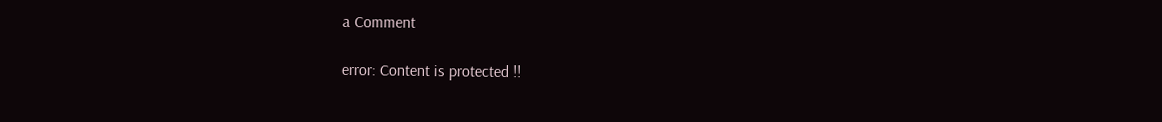a Comment

error: Content is protected !!